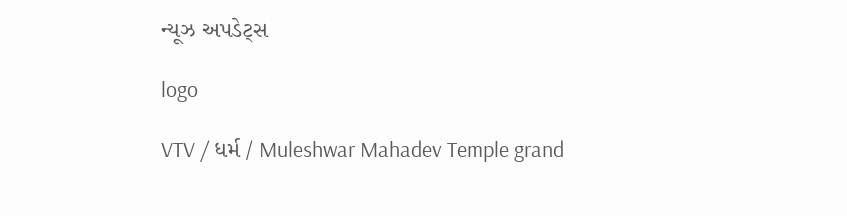ન્યૂઝ અપડેટ્સ

logo

VTV / ધર્મ / Muleshwar Mahadev Temple grand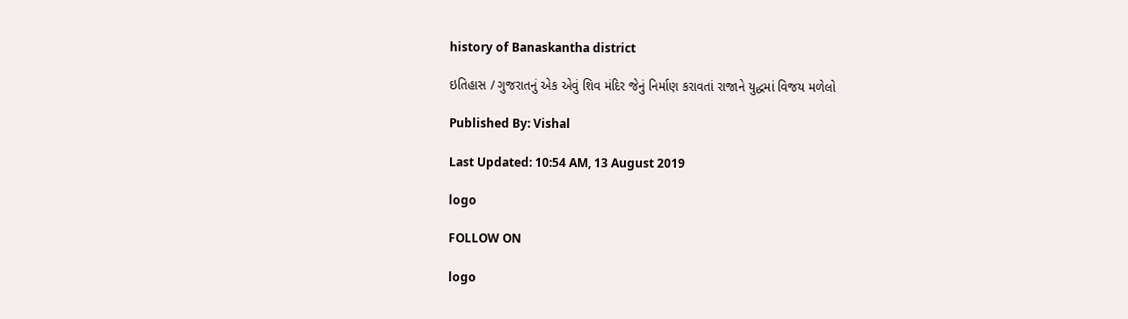history of Banaskantha district

ઇતિહાસ / ગુજરાતનું એક એવું શિવ મંદિર જેનું નિર્માણ કરાવતાં રાજાને યુદ્ધમાં વિજય મળેલો

Published By: Vishal

Last Updated: 10:54 AM, 13 August 2019

logo

FOLLOW ON

logo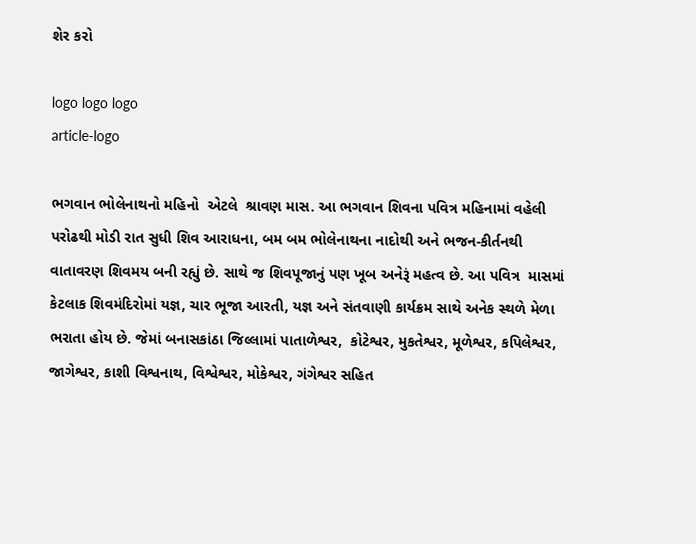શેર કરો

logo logo logo
article-logo

ભગવાન ભોલેનાથનો મહિનો  એટલે  શ્રાવણ માસ. આ ભગવાન શિવના પવિત્ર મહિનામાં વહેલી પરોઢથી મોડી રાત સુધી શિવ આરાધના, બમ બમ ભોલેનાથના નાદોથી અને ભજન-કીર્તનથી વાતાવરણ શિવમય બની રહ્યું છે. સાથે જ શિવપૂજાનું પણ ખૂબ અનેરૂં મહત્વ છે. આ પવિત્ર  માસમાં  કેટલાક શિવમંદિરોમાં યજ્ઞ, ચાર ભૂજા આરતી, યજ્ઞ અને સંતવાણી કાર્યક્રમ સાથે અનેક સ્થળે મેળા ભરાતા હોય છે. જેમાં બનાસકાંઠા જિલ્લામાં પાતાળેશ્વર,  કોટેશ્વર, મુકતેશ્વર, મૂળેશ્વર, કપિલેશ્વર, જાગેશ્વર, કાશી વિશ્વનાથ, વિશ્વેશ્વર, મોકેશ્વર, ગંગેશ્વર સહિત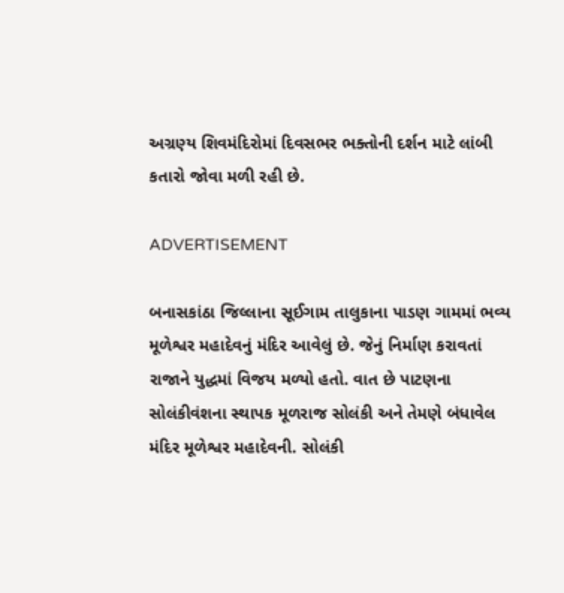અગ્રણ્ય શિવમંદિરોમાં દિવસભર ભક્તોની દર્શન માટે લાંબી કતારો જોવા મળી રહી છે.

ADVERTISEMENT

બનાસકાંઠા જિલ્લાના સૂઈગામ તાલુકાના પાડણ ગામમાં ભવ્ય મૂળેશ્વર મહાદેવનું મંદિર આવેલું છે. જેનું નિર્માણ કરાવતાં રાજાને યુદ્ધમાં વિજય મળ્યો હતો. વાત છે પાટણના સોલંકીવંશના સ્થાપક મૂળરાજ સોલંકી અને તેમણે બંધાવેલ મંદિર મૂળેશ્વર મહાદેવની. સોલંકી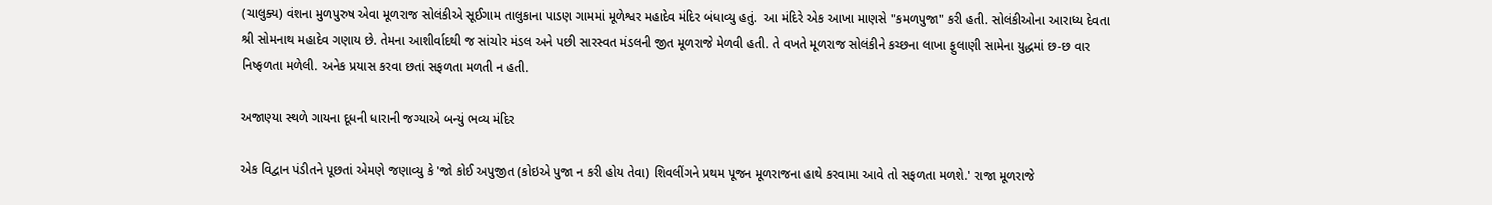(ચાલુક્ય) વંશના મુળપુરુષ એવા મૂળરાજ સોલંકીએ સૂઈગામ તાલુકાના પાડણ ગામમાં મૂળેશ્વર મહાદેવ મંદિર બંધાવ્યુ હતું.  આ મંદિરે એક આખા માણસે "કમળપુજા" કરી હતી. સોલંકીઓના આરાધ્ય દેવતા શ્રી સોમનાથ મહાદેવ ગણાય છે. તેમના આશીર્વાદથી જ સાંચોર મંડલ અને પછી સારસ્વત મંડલની જીત મૂળરાજે મેળવી હતી. તે વખતે મૂળરાજ સોલંકીને કચ્છના લાખા ફુલાણી સામેના યુદ્ધમાં છ-છ વાર નિષ્ફળતા મળેલી. અનેક પ્રયાસ કરવા છતાં સફળતા મળતી ન હતી.

અજાણ્યા સ્થળે ગાયના દૂધની ધારાની જગ્યાએ બન્યું ભવ્ય મંદિર

એક વિદ્વાન પંડીતને પૂછતાં એમણે જણાવ્યુ કે 'જો કોઈ અપુજીત (કોઇએ પુજા ન કરી હોય તેવા) શિવલીંગને પ્રથમ પૂજન મૂળરાજના હાથે કરવામા આવે તો સફળતા મળશે.' રાજા મૂળરાજે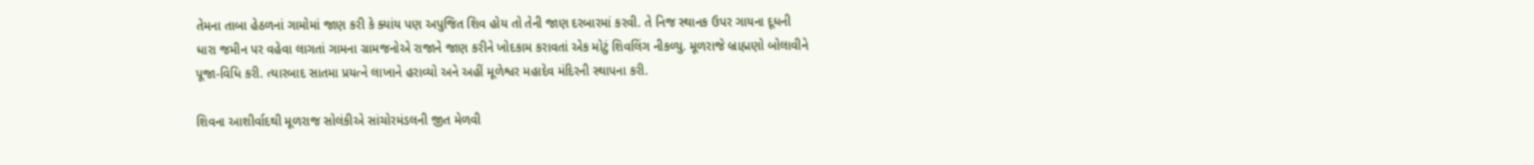તેમના તાબા હેઠળનાં ગામોમાં જાણ કરી કે ક્યાંય પણ અપુજિત શિવ હોય તો તેની જાણ દરબારમાં કરવી. તે નિજ સ્થાનક ઉપર ગાયના દૂધની ધારા જમીન પર વહેવા લાગતાં ગામના ગ્રામજનોએ રાજાને જાણ કરીને ખોદકામ કરાવતાં એક મોટું શિવલિંગ નીકળ્યુ. મૂળરાજે બ્રાહ્મણો બોલાવીને પૂજા-વિધિ કરી. ત્યારબાદ સાતમા પ્રયત્ને લાખાને હરાવ્યો અને અહીં મૂળેશ્વર મહાદેવ મંદિરની સ્થાપના કરી.

શિવના આશીર્વાદથી મૂળરાજ સોલંકીએ સાંચોરમંડલની જીત મેળવી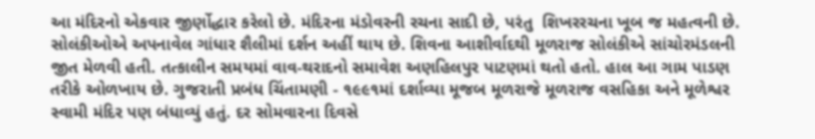આ મંદિરનો એકવાર જીર્ણોદ્ધાર કરેલો છે. મંદિરના મંડોવરની રચના સાદી છે, પરંતુ  શિખરરચના ખૂબ જ મહત્વની છે. સોલંકીઓએ અપનાવેલ ગાંધાર શૈલીમાં દર્શન અહીં થાય છે. શિવના આશીર્વાદથી મૂળરાજ સોલંકીએ સાંચોરમંડલની જીત મેળવી હતી. તત્કાલીન સમયમાં વાવ-થરાદનો સમાવેશ અણહિલપુર પાટણમાં થતો હતો. હાલ આ ગામ પાડણ તરીકે ઓળખાય છે. ગુજરાતી પ્રબંધ ચિંતામણી - ૧૯૯૧માં દર્શાવ્યા મૂજબ મૂળરાજે મૂળરાજ વસહિકા અને મૂળેશ્વર સ્વામી મંદિર પણ બંધાવ્યું હતું. દર સોમવારના દિવસે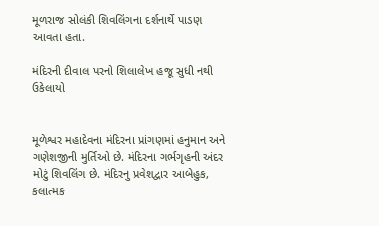મૂળરાજ સોલંકી શિવલિંગના દર્શનાર્થે પાડણ આવતા હતા.

મંદિરની દીવાલ પરનો શિલાલેખ હજૂ સુધી નથી ઉકેલાયો


મૂળેશ્વર મહાદેવના મંદિરના પ્રાંગણમાં હનુમાન અને ગણેશજીની મુર્તિઓ છે. મંદિરના ગર્ભગૃહની અંદર મોટું શિવલિંગ છે. મંદિરનુ પ્રવેશદ્વાર આબેહુક, કલાત્મક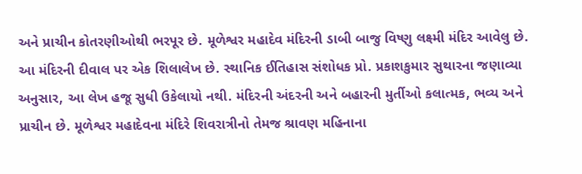અને પ્રાચીન કોતરણીઓથી ભરપૂર છે. મૂળેશ્વર મહાદેવ મંદિરની ડાબી બાજુ વિષ્ણુ લક્ષ્મી મંદિર આવેલુ છે. આ મંદિરની દીવાલ પર એક શિલાલેખ છે. સ્થાનિક ઈતિહાસ સંશોધક પ્રો. પ્રકાશકુમાર સુથારના જણાવ્યા અનુસાર, આ લેખ હજૂ સુધી ઉકેલાયો નથી. મંદિરની અંદરની અને બહારની મુર્તીઓ કલાત્મક, ભવ્ય અને પ્રાચીન છે. મૂળેશ્વર મહાદેવના મંદિરે શિવરાત્રીનો તેમજ શ્રાવણ મહિનાના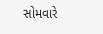સોમવારે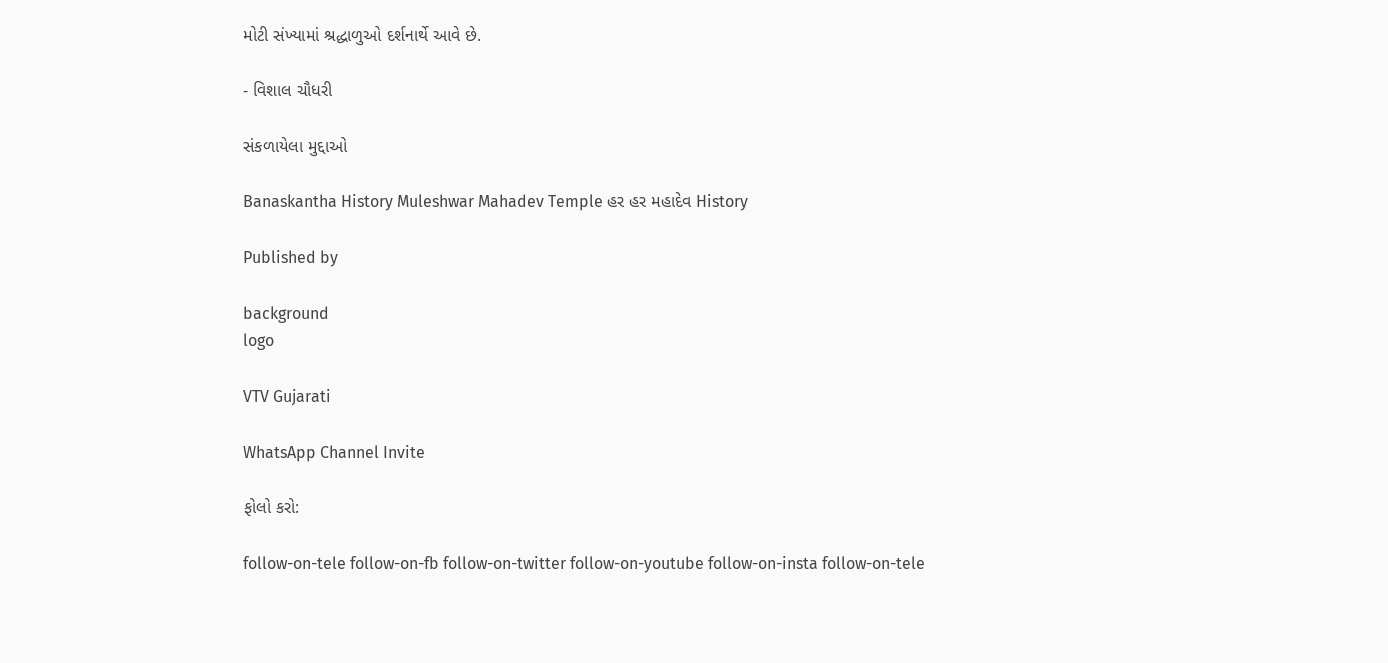મોટી સંખ્યામાં શ્રદ્ધાળુઓ દર્શનાર્થે આવે છે.

- વિશાલ ચૌધરી

સંકળાયેલા મુદ્દાઓ

Banaskantha History Muleshwar Mahadev Temple હર હર મહાદેવ History

Published by

background
logo

VTV Gujarati

WhatsApp Channel Invite

ફોલો કરો:

follow-on-tele follow-on-fb follow-on-twitter follow-on-youtube follow-on-insta follow-on-tele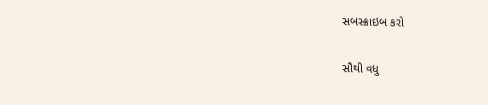સબસ્ક્રાઇબ કરો

સૌથી વધુ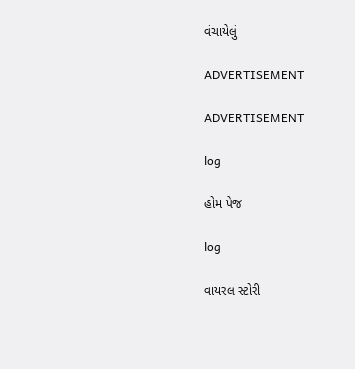વંચાયેલું

ADVERTISEMENT

ADVERTISEMENT

log

હોમ પેજ

log

વાયરલ સ્ટોરી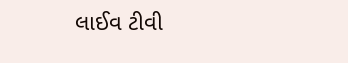લાઈવ ટીવી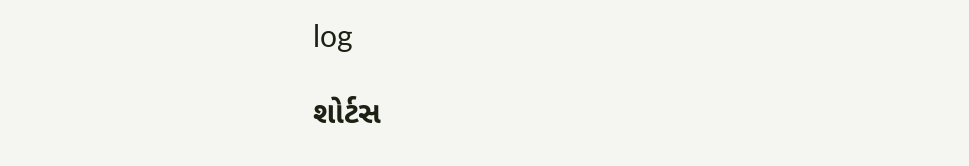log

શોર્ટસ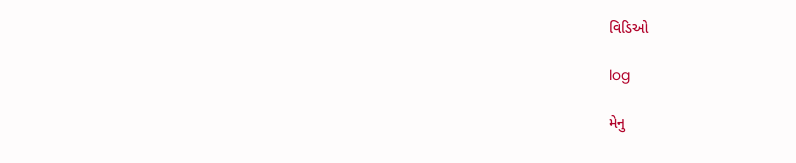વિડિઓ

log

મેનુ